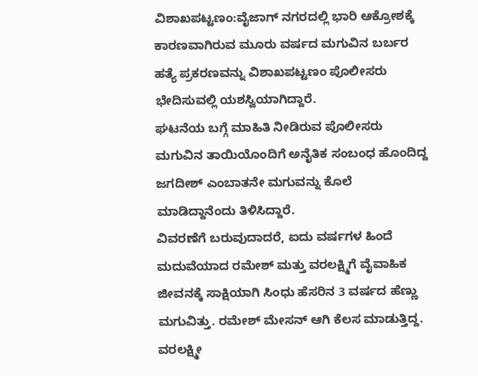ವಿಶಾಖಪಟ್ಟಣಂ:ವೈಜಾಗ್ ನಗರದಲ್ಲಿ ಭಾರಿ ಆಕ್ರೋಶಕ್ಕೆ ಕಾರಣವಾಗಿರುವ ಮೂರು ವರ್ಷದ ಮಗುವಿನ ಬರ್ಬರ ಹತ್ಯೆ ಪ್ರಕರಣವನ್ನು ವಿಶಾಖಪಟ್ಟಣಂ ಪೊಲೀಸರು ಭೇದಿಸುವಲ್ಲಿ ಯಶಸ್ವಿಯಾಗಿದ್ದಾರೆ.
ಘಟನೆಯ ಬಗ್ಗೆ ಮಾಹಿತಿ ನೀಡಿರುವ ಪೊಲೀಸರು ಮಗುವಿನ ತಾಯಿಯೊಂದಿಗೆ ಅನೈತಿಕ ಸಂಬಂಧ ಹೊಂದಿದ್ದ ಜಗದೀಶ್ ಎಂಬಾತನೇ ಮಗುವನ್ನು ಕೊಲೆ ಮಾಡಿದ್ದಾನೆಂದು ತಿಳಿಸಿದ್ದಾರೆ.
ವಿವರಣೆಗೆ ಬರುವುದಾದರೆ, ಐದು ವರ್ಷಗಳ ಹಿಂದೆ ಮದುವೆಯಾದ ರಮೇಶ್ ಮತ್ತು ವರಲಕ್ಷ್ಮಿಗೆ ವೈವಾಹಿಕ ಜೀವನಕ್ಕೆ ಸಾಕ್ಷಿಯಾಗಿ ಸಿಂಧು ಹೆಸರಿನ 3 ವರ್ಷದ ಹೆಣ್ಣು ಮಗುವಿತ್ತು. ರಮೇಶ್ ಮೇಸನ್ ಆಗಿ ಕೆಲಸ ಮಾಡುತ್ತಿದ್ದ. ವರಲಕ್ಷ್ಮೀ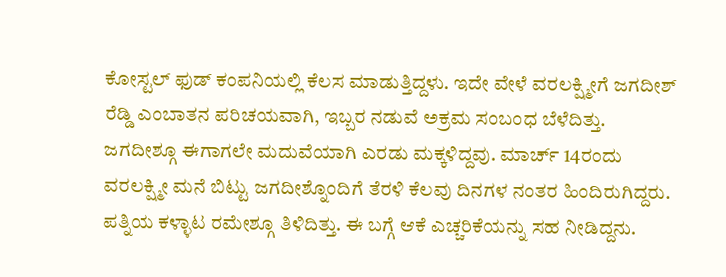ಕೋಸ್ಟಲ್ ಫುಡ್ ಕಂಪನಿಯಲ್ಲಿ ಕೆಲಸ ಮಾಡುತ್ತಿದ್ದಳು. ಇದೇ ವೇಳೆ ವರಲಕ್ಷ್ಮೀಗೆ ಜಗದೀಶ್ ರೆಡ್ಡಿ ಎಂಬಾತನ ಪರಿಚಯವಾಗಿ, ಇಬ್ಬರ ನಡುವೆ ಅಕ್ರಮ ಸಂಬಂಧ ಬೆಳೆದಿತ್ತು.
ಜಗದೀಶ್ಗೂ ಈಗಾಗಲೇ ಮದುವೆಯಾಗಿ ಎರಡು ಮಕ್ಕಳಿದ್ದವು. ಮಾರ್ಚ್ 14ರಂದು ವರಲಕ್ಷ್ಮೀ ಮನೆ ಬಿಟ್ಟು ಜಗದೀಶ್ನೊಂದಿಗೆ ತೆರಳಿ ಕೆಲವು ದಿನಗಳ ನಂತರ ಹಿಂದಿರುಗಿದ್ದರು. ಪತ್ನಿಯ ಕಳ್ಳಾಟ ರಮೇಶ್ಗೂ ತಿಳಿದಿತ್ತು. ಈ ಬಗ್ಗೆ ಆಕೆ ಎಚ್ಚರಿಕೆಯನ್ನು ಸಹ ನೀಡಿದ್ದನು.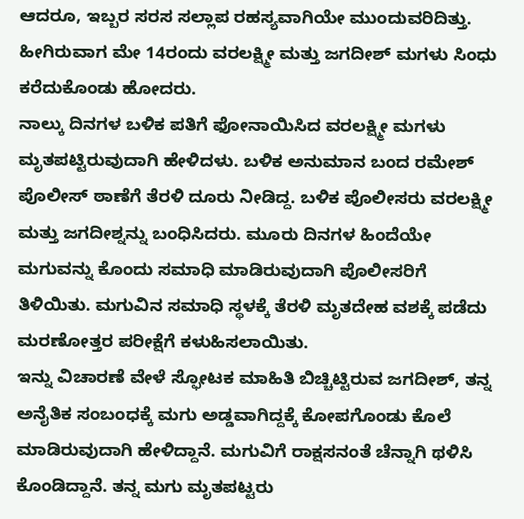ಆದರೂ, ಇಬ್ಬರ ಸರಸ ಸಲ್ಲಾಪ ರಹಸ್ಯವಾಗಿಯೇ ಮುಂದುವರಿದಿತ್ತು. ಹೀಗಿರುವಾಗ ಮೇ 14ರಂದು ವರಲಕ್ಷ್ಮೀ ಮತ್ತು ಜಗದೀಶ್ ಮಗಳು ಸಿಂಧು ಕರೆದುಕೊಂಡು ಹೋದರು.
ನಾಲ್ಕು ದಿನಗಳ ಬಳಿಕ ಪತಿಗೆ ಫೋನಾಯಿಸಿದ ವರಲಕ್ಷ್ಮೀ ಮಗಳು ಮೃತಪಟ್ಟಿರುವುದಾಗಿ ಹೇಳಿದಳು. ಬಳಿಕ ಅನುಮಾನ ಬಂದ ರಮೇಶ್ ಪೊಲೀಸ್ ಠಾಣೆಗೆ ತೆರಳಿ ದೂರು ನೀಡಿದ್ದ. ಬಳಿಕ ಪೊಲೀಸರು ವರಲಕ್ಷ್ಮೀ ಮತ್ತು ಜಗದೀಶ್ನನ್ನು ಬಂಧಿಸಿದರು. ಮೂರು ದಿನಗಳ ಹಿಂದೆಯೇ ಮಗುವನ್ನು ಕೊಂದು ಸಮಾಧಿ ಮಾಡಿರುವುದಾಗಿ ಪೊಲೀಸರಿಗೆ ತಿಳಿಯಿತು. ಮಗುವಿನ ಸಮಾಧಿ ಸ್ಥಳಕ್ಕೆ ತೆರಳಿ ಮೃತದೇಹ ವಶಕ್ಕೆ ಪಡೆದು ಮರಣೋತ್ತರ ಪರೀಕ್ಷೆಗೆ ಕಳುಹಿಸಲಾಯಿತು.
ಇನ್ನು ವಿಚಾರಣೆ ವೇಳೆ ಸ್ಫೋಟಕ ಮಾಹಿತಿ ಬಿಚ್ಚಿಟ್ಟಿರುವ ಜಗದೀಶ್, ತನ್ನ ಅನೈತಿಕ ಸಂಬಂಧಕ್ಕೆ ಮಗು ಅಡ್ಡವಾಗಿದ್ದಕ್ಕೆ ಕೋಪಗೊಂಡು ಕೊಲೆ ಮಾಡಿರುವುದಾಗಿ ಹೇಳಿದ್ದಾನೆ. ಮಗುವಿಗೆ ರಾಕ್ಷಸನಂತೆ ಚೆನ್ನಾಗಿ ಥಳಿಸಿ ಕೊಂಡಿದ್ದಾನೆ. ತನ್ನ ಮಗು ಮೃತಪಟ್ಟರು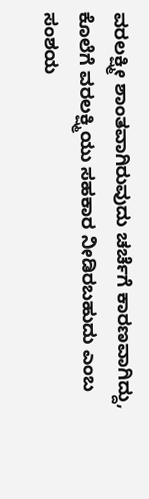ವರಲಕ್ಷ್ಮೀ ಶಾಂತವಾಗಿರುವುದು ಚರ್ಚೆಗೆ ಕಾರಣವಾಗಿದ್ದು, ಕೊಲೆಗೆ ವರಲಕ್ಷ್ಮಿಯು ಸಹಕಾರ ನೀಡಿರಬಹುದು ಎಂಬ ಸಂಶಯ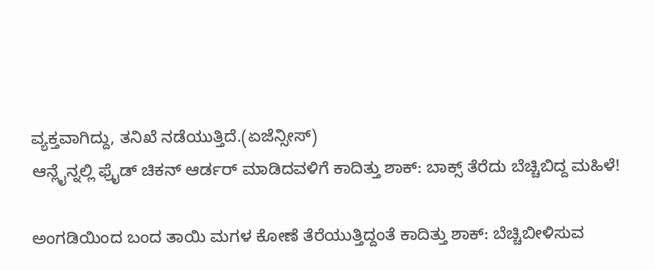ವ್ಯಕ್ತವಾಗಿದ್ದು, ತನಿಖೆ ನಡೆಯುತ್ತಿದೆ.(ಏಜೆನ್ಸೀಸ್)
ಆನ್ಲೈನ್ನಲ್ಲಿ ಫ್ರೈಡ್ ಚಿಕನ್ ಆರ್ಡರ್ ಮಾಡಿದವಳಿಗೆ ಕಾದಿತ್ತು ಶಾಕ್: ಬಾಕ್ಸ್ ತೆರೆದು ಬೆಚ್ಚಿಬಿದ್ದ ಮಹಿಳೆ!

ಅಂಗಡಿಯಿಂದ ಬಂದ ತಾಯಿ ಮಗಳ ಕೋಣೆ ತೆರೆಯುತ್ತಿದ್ದಂತೆ ಕಾದಿತ್ತು ಶಾಕ್: ಬೆಚ್ಚಿಬೀಳಿಸುವ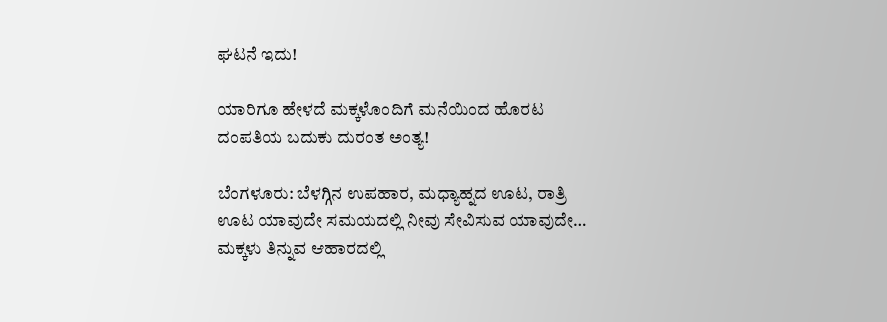ಘಟನೆ ಇದು!

ಯಾರಿಗೂ ಹೇಳದೆ ಮಕ್ಕಳೊಂದಿಗೆ ಮನೆಯಿಂದ ಹೊರಟ ದಂಪತಿಯ ಬದುಕು ದುರಂತ ಅಂತ್ಯ!

ಬೆಂಗಳೂರು: ಬೆಳಗ್ಗಿನ ಉಪಹಾರ, ಮಧ್ಯಾಹ್ನದ ಊಟ, ರಾತ್ರಿ ಊಟ ಯಾವುದೇ ಸಮಯದಲ್ಲಿ ನೀವು ಸೇವಿಸುವ ಯಾವುದೇ…
ಮಕ್ಕಳು ತಿನ್ನುವ ಆಹಾರದಲ್ಲಿ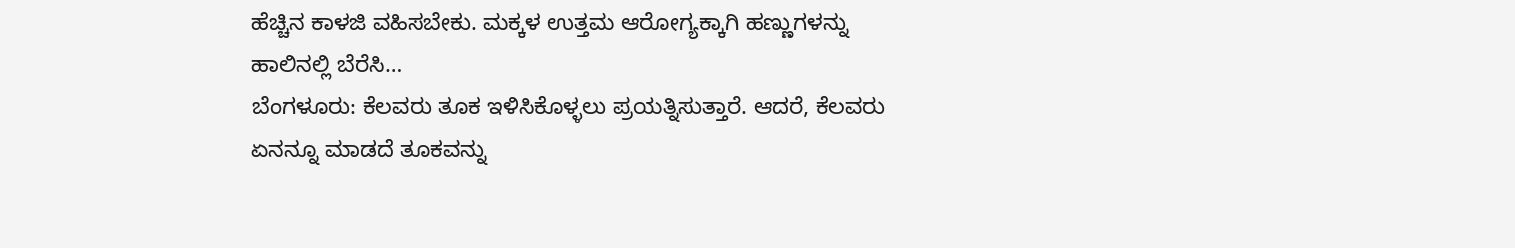ಹೆಚ್ಚಿನ ಕಾಳಜಿ ವಹಿಸಬೇಕು. ಮಕ್ಕಳ ಉತ್ತಮ ಆರೋಗ್ಯಕ್ಕಾಗಿ ಹಣ್ಣುಗಳನ್ನು ಹಾಲಿನಲ್ಲಿ ಬೆರೆಸಿ…
ಬೆಂಗಳೂರು: ಕೆಲವರು ತೂಕ ಇಳಿಸಿಕೊಳ್ಳಲು ಪ್ರಯತ್ನಿಸುತ್ತಾರೆ. ಆದರೆ, ಕೆಲವರು ಏನನ್ನೂ ಮಾಡದೆ ತೂಕವನ್ನು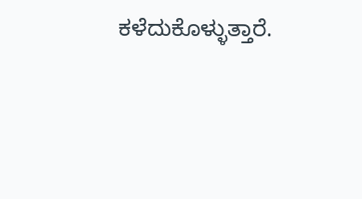ಕಳೆದುಕೊಳ್ಳುತ್ತಾರೆ.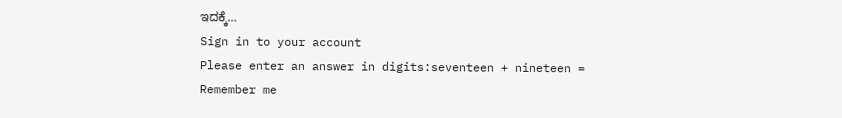ಇದಕ್ಕೆ…
Sign in to your account
Please enter an answer in digits:seventeen + nineteen =
Remember me